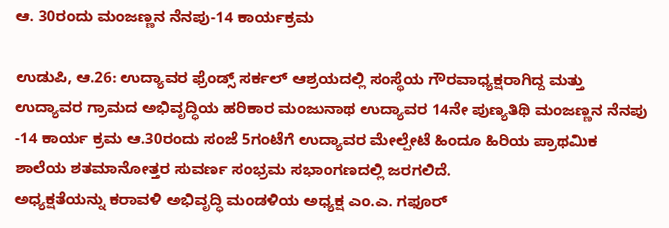ಆ. 30ರಂದು ಮಂಜಣ್ಣನ ನೆನಪು-14 ಕಾರ್ಯಕ್ರಮ

ಉಡುಪಿ, ಆ.26: ಉದ್ಯಾವರ ಫ್ರೆಂಡ್ಸ್ ಸರ್ಕಲ್ ಆಶ್ರಯದಲ್ಲಿ ಸಂಸ್ಥೆಯ ಗೌರವಾಧ್ಯಕ್ಷರಾಗಿದ್ದ ಮತ್ತು ಉದ್ಯಾವರ ಗ್ರಾಮದ ಅಭಿವೃದ್ಧಿಯ ಹರಿಕಾರ ಮಂಜುನಾಥ ಉದ್ಯಾವರ 14ನೇ ಪುಣ್ಯತಿಥಿ ಮಂಜಣ್ಣನ ನೆನಪು -14 ಕಾರ್ಯ ಕ್ರಮ ಆ.30ರಂದು ಸಂಜೆ 5ಗಂಟೆಗೆ ಉದ್ಯಾವರ ಮೇಲ್ಪೇಟೆ ಹಿಂದೂ ಹಿರಿಯ ಪ್ರಾಥಮಿಕ ಶಾಲೆಯ ಶತಮಾನೋತ್ತರ ಸುವರ್ಣ ಸಂಭ್ರಮ ಸಭಾಂಗಣದಲ್ಲಿ ಜರಗಲಿದೆ.
ಅಧ್ಯಕ್ಷತೆಯನ್ನು ಕರಾವಳಿ ಅಭಿವೃದ್ಧಿ ಮಂಡಳಿಯ ಅಧ್ಯಕ್ಷ ಎಂ.ಎ. ಗಫೂರ್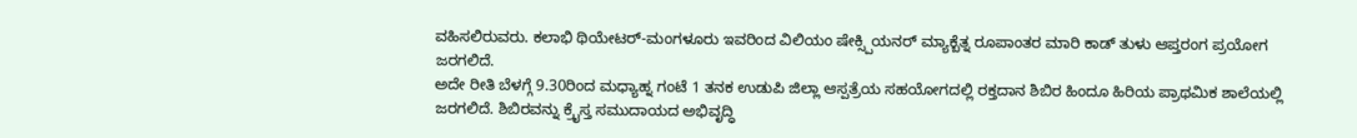ವಹಿಸಲಿರುವರು. ಕಲಾಭಿ ಥಿಯೇಟರ್-ಮಂಗಳೂರು ಇವರಿಂದ ವಿಲಿಯಂ ಷೇಕ್ಸ್ಪಿಯನರ್ ಮ್ಯಾಕ್ಬೆತ್ನ ರೂಪಾಂತರ ಮಾರಿ ಕಾಡ್ ತುಳು ಆಪ್ತರಂಗ ಪ್ರಯೋಗ ಜರಗಲಿದೆ.
ಅದೇ ರೀತಿ ಬೆಳಗ್ಗೆ 9.30ರಿಂದ ಮಧ್ಯಾಹ್ನ ಗಂಟೆ 1 ತನಕ ಉಡುಪಿ ಜಿಲ್ಲಾ ಆಸ್ಪತ್ರೆಯ ಸಹಯೋಗದಲ್ಲಿ ರಕ್ತದಾನ ಶಿಬಿರ ಹಿಂದೂ ಹಿರಿಯ ಪ್ರಾಥಮಿಕ ಶಾಲೆಯಲ್ಲಿ ಜರಗಲಿದೆ. ಶಿಬಿರವನ್ನು ಕ್ರೈಸ್ತ ಸಮುದಾಯದ ಅಭಿವೃದ್ಧಿ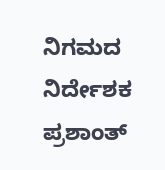ನಿಗಮದ ನಿರ್ದೇಶಕ ಪ್ರಶಾಂತ್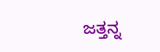ಜತ್ತನ್ನ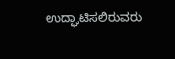ಉದ್ಘಾಟಿಸಲಿರುವರು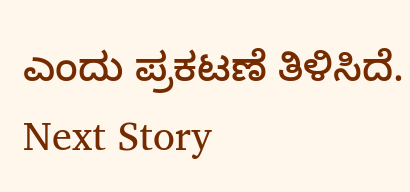ಎಂದು ಪ್ರಕಟಣೆ ತಿಳಿಸಿದೆ.
Next Story